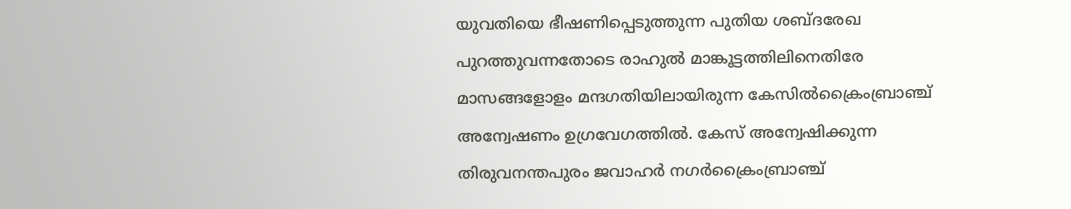യുവതിയെ ഭീഷണിപ്പെടുത്തുന്ന പുതിയ ശബ്‌ദരേഖ പുറത്തുവന്നതോടെ രാഹുല്‍ മാങ്കൂട്ടത്തിലിനെതിരേ മാസങ്ങളോളം മന്ദഗതിയിലായിരുന്ന കേസില്‍ക്രൈംബ്രാഞ്ച്‌ അന്വേഷണം ഉഗ്രവേഗത്തില്‍. കേസ്‌ അന്വേഷിക്കുന്ന തിരുവനന്തപുരം ജവാഹര്‍ നഗര്‍ക്രൈംബ്രാഞ്ച്‌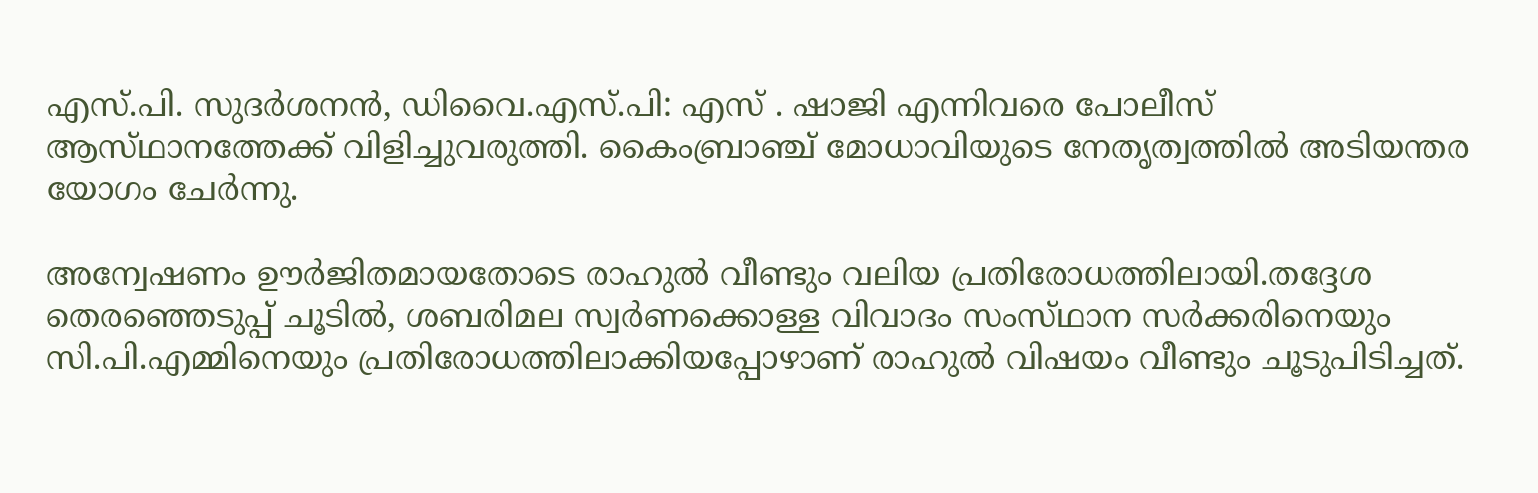എസ്‌.പി. സുദര്‍ശനന്‍, ഡിവൈ.എസ്‌.പി: എസ്‌ . ഷാജി എന്നിവരെ പോലീസ്‌ ആസ്‌ഥാനത്തേക്ക്‌ വിളിച്ചുവരുത്തി. കൈംബ്രാഞ്ച്‌ മോധാവിയുടെ നേതൃത്വത്തില്‍ അടിയന്തര യോഗം ചേര്‍ന്നു.

അന്വേഷണം ഊര്‍ജിതമായതോടെ രാഹുല്‍ വീണ്ടും വലിയ പ്രതിരോധത്തിലായി.തദ്ദേശ തെരഞ്ഞെടുപ്പ്‌ ചൂടില്‍, ശബരിമല സ്വര്‍ണക്കൊള്ള വിവാദം സംസ്‌ഥാന സര്‍ക്കരിനെയും സി.പി.എമ്മിനെയും പ്രതിരോധത്തിലാക്കിയപ്പോഴാണ്‌ രാഹുല്‍ വിഷയം വീണ്ടും ചൂടുപിടിച്ചത്‌.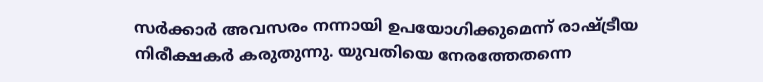സര്‍ക്കാര്‍ അവസരം നന്നായി ഉപയോഗിക്കുമെന്ന്‌ രാഷ്‌ട്രീയ നിരീക്ഷകര്‍ കരുതുന്നു. യുവതിയെ നേരത്തേതന്നെ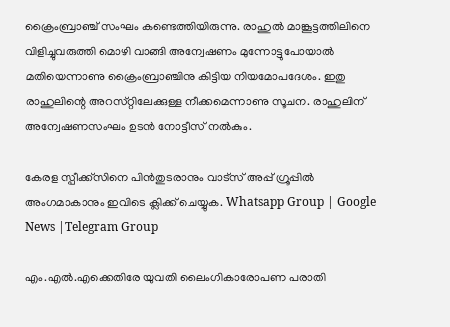ക്രൈംബ്രാഞ്ച്‌ സംഘം കണ്ടെത്തിയിരുന്നു. രാഹുല്‍ മാങ്കൂട്ടത്തിലിനെ വിളിച്ചുവരുത്തി മൊഴി വാങ്ങി അന്വേഷണം മുന്നോട്ടുപോയാല്‍ മതിയെന്നാണു ക്രൈംബ്രാഞ്ചിനു കിട്ടിയ നിയമോപദേശം. ഇതു രാഹുലിന്റെ അറസ്‌റ്റിലേക്കുള്ള നീക്കമെന്നാണു സൂചന. രാഹുലിന്‌ അന്വേഷണസംഘം ഉടന്‍ നോട്ടീസ്‌ നല്‍കും.

കേരള സ്പീക്ക്സിനെ പിൻതുടരാനും വാട്സ് അപ്പ് ഗ്രൂപ്പിൽ അംഗമാകാനും ഇവിടെ ക്ലിക്ക് ചെയ്യുക. Whatsapp Group | Google News |Telegram Group

എം.എല്‍.എക്കെതിരേ യുവതി ലൈംഗികാരോപണ പരാതി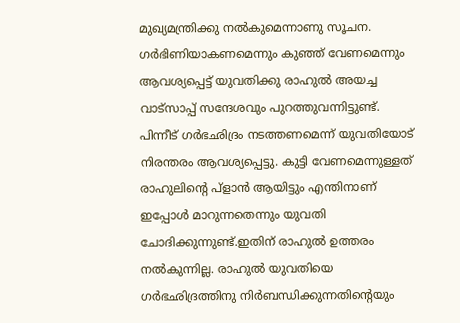മുഖ്യമന്ത്രിക്കു നല്‍കുമെന്നാണു സൂചന. ഗര്‍ഭിണിയാകണമെന്നും കുഞ്ഞ്‌ വേണമെന്നും ആവശ്യപ്പെട്ട്‌ യുവതിക്കു രാഹുല്‍ അയച്ച വാട്‌സാപ്പ്‌ സന്ദേശവും പുറത്തുവന്നിട്ടുണ്ട്‌. പിന്നീട്‌ ഗര്‍ഭഛിദ്രം നടത്തണമെന്ന്‌ യുവതിയോട്‌ നിരന്തരം ആവശ്യപ്പെട്ടു. കുട്ടി വേണമെന്നുള്ളത്‌ രാഹുലിന്റെ പ്‌ളാന്‍ ആയിട്ടും എന്തിനാണ്‌ ഇപ്പോള്‍ മാറുന്നതെന്നും യുവതി ചോദിക്കുന്നുണ്ട്‌.ഇതിന്‌ രാഹുല്‍ ഉത്തരം നല്‍കുന്നില്ല. രാഹുല്‍ യുവതിയെ ഗര്‍ഭഛിദ്രത്തിനു നിര്‍ബന്ധിക്കുന്നതിന്റെയും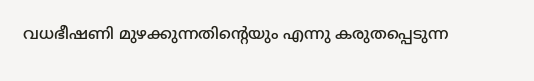വധഭീഷണി മുഴക്കുന്നതിന്റെയും എന്നു കരുതപ്പെടുന്ന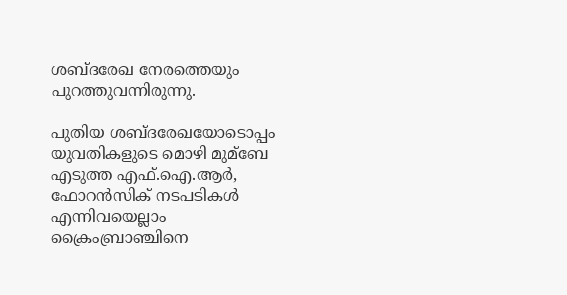ശബ്‌ദരേഖ നേരത്തെയും പുറത്തുവന്നിരുന്നു.

പുതിയ ശബ്‌ദരേഖയോടൊപ്പം യുവതികളുടെ മൊഴി മുമ്ബേ എടുത്ത എഫ്‌.ഐ.ആര്‍, ഫോറന്‍സിക്‌ നടപടികള്‍ എന്നിവയെല്ലാം ക്രൈംബ്രാഞ്ചിനെ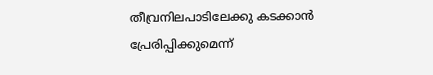തീവ്രനിലപാടിലേക്കു കടക്കാന്‍ പ്രേരിപ്പിക്കുമെന്ന്‌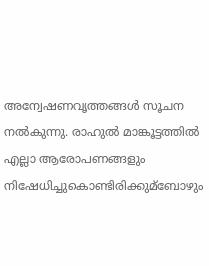അന്വേഷണവൃത്തങ്ങള്‍ സൂചന നല്‍കുന്നു. രാഹുല്‍ മാങ്കൂട്ടത്തില്‍ എല്ലാ ആരോപണങ്ങളും നിഷേധിച്ചുകൊണ്ടിരിക്കുമ്ബോഴും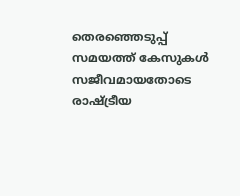തെരഞ്ഞെടുപ്പ്‌ സമയത്ത്‌ കേസുകള്‍ സജീവമായതോടെ രാഷ്‌ട്രീയ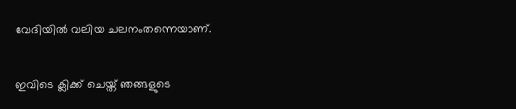വേദിയില്‍ വലിയ ചലനംതന്നെയാണ്‌.

ഇവിടെ ക്ലിക്ക് ചെയ്ത് ഞങ്ങളുടെ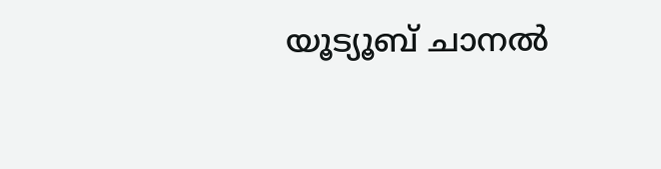യൂട്യൂബ് ചാനൽ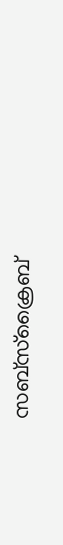സബ്സ്ക്രൈബ്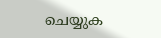ചെയ്യുക